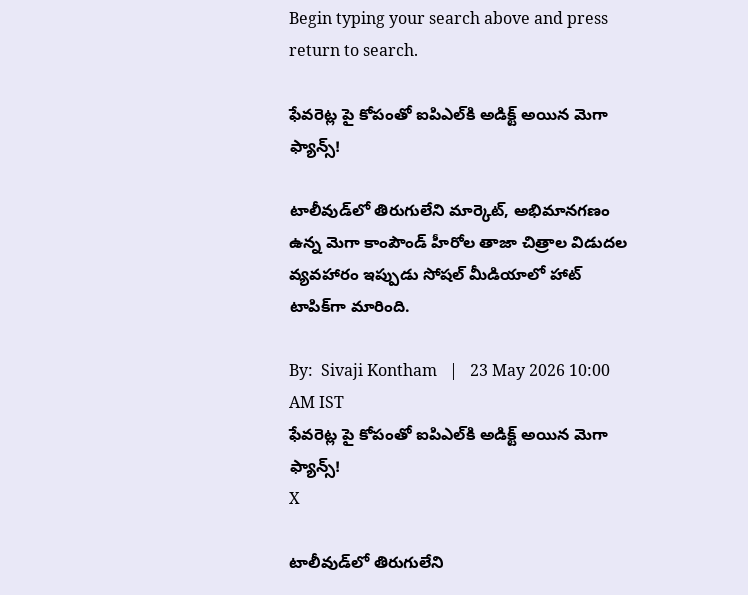Begin typing your search above and press return to search.

ఫేవ‌రెట్ల‌ పై కోపంతో ఐపిఎల్‌కి అడిక్ట్ అయిన మెగా ఫ్యాన్స్!

టాలీవుడ్‌లో తిరుగులేని మార్కెట్, అభిమానగణం ఉన్న మెగా కాంపౌండ్ హీరోల తాజా చిత్రాల విడుదల వ్యవహారం ఇప్పుడు సోషల్ మీడియాలో హాట్ టాపిక్‌గా మారింది.

By:  Sivaji Kontham   |   23 May 2026 10:00 AM IST
ఫేవ‌రెట్ల‌ పై కోపంతో ఐపిఎల్‌కి అడిక్ట్ అయిన మెగా ఫ్యాన్స్!
X

టాలీవుడ్‌లో తిరుగులేని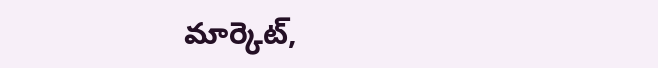మార్కెట్,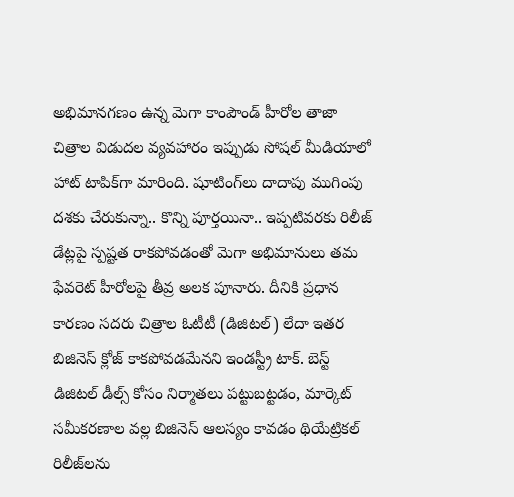అభిమానగణం ఉన్న మెగా కాంపౌండ్ హీరోల తాజా చిత్రాల విడుదల వ్యవహారం ఇప్పుడు సోషల్ మీడియాలో హాట్ టాపిక్‌గా మారింది. షూటింగ్‌లు దాదాపు ముగింపు దశకు చేరుకున్నా.. కొన్ని పూర్తయినా.. ఇప్పటివరకు రిలీజ్ డేట్లపై స్పష్టత రాకపోవడంతో మెగా అభిమానులు తమ ఫేవరెట్ హీరోలపై తీవ్ర అలక పూనారు. దీనికి ప్రధాన కారణం సదరు చిత్రాల ఓటీటీ (డిజిటల్) లేదా ఇత‌ర బిజినెస్ క్లోజ్ కాకపోవడమేనని ఇండస్ట్రీ టాక్. బెస్ట్ డిజిటల్ డీల్స్ కోసం నిర్మాతలు పట్టుబట్టడం, మార్కెట్ సమీకరణాల వల్ల బిజినెస్ ఆలస్యం కావడం థియేట్రికల్ రిలీజ్‌లను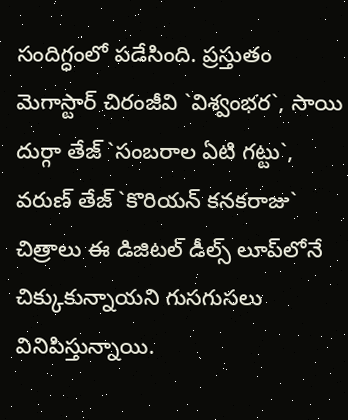సందిగ్ధంలో పడేసింది. ప్రస్తుతం మెగాస్టార్ చిరంజీవి `విశ్వంభర`, సాయి దుర్గా తేజ్ `సంబరాల ఏటి గట్టు`, వరుణ్ తేజ్ `కొరియన్ కనకరాజు` చిత్రాలు ఈ డిజిటల్ డీల్స్ లూప్‌లోనే చిక్కుకున్నాయని గుస‌గుస‌లు వినిపిస్తున్నాయి.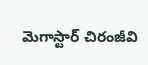మెగాస్టార్ చిరంజీవి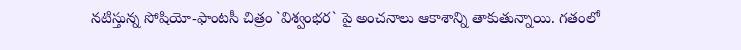నటిస్తున్న సోషియో-ఫాంటసీ చిత్రం `విశ్వంభర` పై అంచనాలు ఆకాశాన్ని తాకుతున్నాయి. గతంలో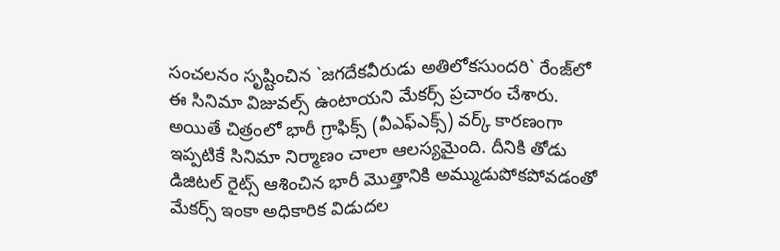సంచలనం సృష్టించిన `జగదేకవీరుడు అతిలోకసుందరి` రేంజ్‌లో ఈ సినిమా విజువల్స్ ఉంటాయని మేకర్స్ ప్రచారం చేశారు. అయితే చిత్రంలో భారీ గ్రాఫిక్స్ (వీఎఫ్ఎక్స్) వర్క్ కారణంగా ఇప్పటికే సినిమా నిర్మాణం చాలా ఆలస్యమైంది. దీనికి తోడు డిజిటల్ రైట్స్ ఆశించిన భారీ మొత్తానికి అమ్ముడుపోకపోవడంతో మేకర్స్ ఇంకా అధికారిక విడుదల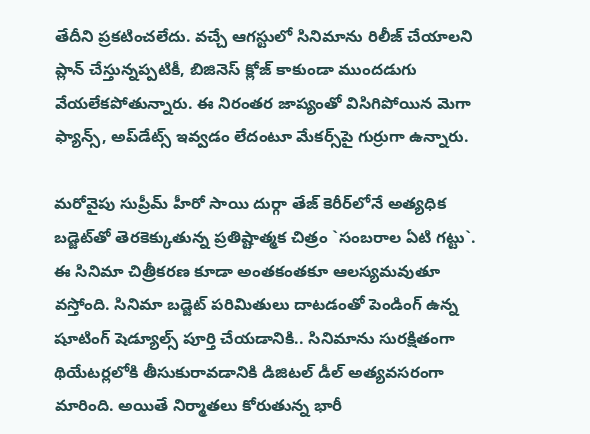తేదీని ప్రకటించలేదు. వచ్చే ఆగస్టులో సినిమాను రిలీజ్ చేయాలని ప్లాన్ చేస్తున్నప్పటికీ, బిజినెస్ క్లోజ్ కాకుండా ముందడుగు వేయలేకపోతున్నారు. ఈ నిరంతర జాప్యంతో విసిగిపోయిన మెగా ఫ్యాన్స్, అప్‌డేట్స్ ఇవ్వడం లేదంటూ మేకర్స్‌పై గుర్రుగా ఉన్నారు.

మరోవైపు సుప్రీమ్ హీరో సాయి దుర్గా తేజ్ కెరీర్‌లోనే అత్యధిక బడ్జెట్‌తో తెరకెక్కుతున్న ప్రతిష్టాత్మక చిత్రం `సంబరాల ఏటి గట్టు`. ఈ సినిమా చిత్రీకరణ కూడా అంతకంతకూ ఆలస్యమవుతూ వస్తోంది. సినిమా బడ్జెట్ పరిమితులు దాటడంతో పెండింగ్ ఉన్న షూటింగ్ షెడ్యూల్స్ పూర్తి చేయడానికి.. సినిమాను సురక్షితంగా థియేటర్లలోకి తీసుకురావడానికి డిజిటల్ డీల్ అత్యవసరంగా మారింది. అయితే నిర్మాతలు కోరుతున్న భారీ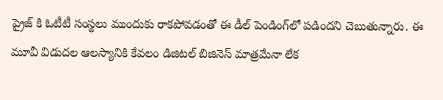ప్రైజ్ కి ఓటీటీ సంస్థలు ముందుకు రాకపోవడంతో ఈ డీల్ పెండింగ్‌లో పడిందని చెబుతున్నారు. ఈ మూవీ విడుద‌ల‌ ఆలస్యానికి కేవలం డిజిటల్ బిజినెస్ మాత్రమేనా లేక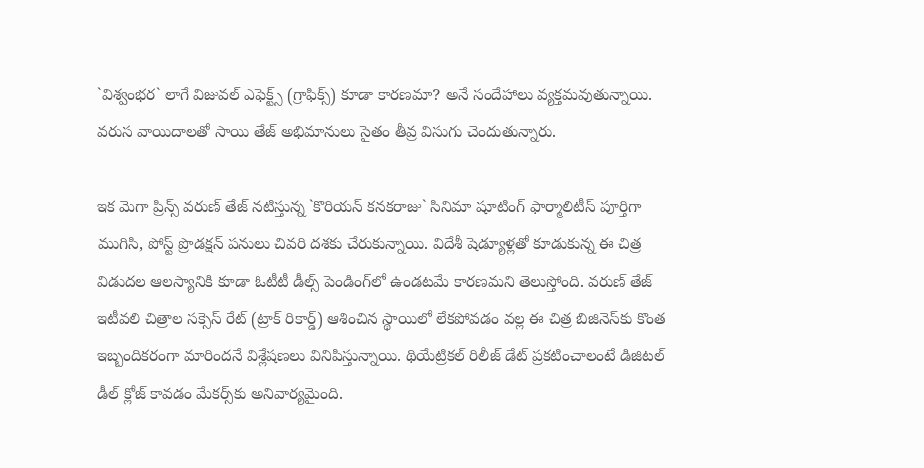`విశ్వంభర` లాగే విజువల్ ఎఫెక్ట్స్ (గ్రాఫిక్స్) కూడా కారణమా? అనే సందేహాలు వ్యక్తమవుతున్నాయి. వరుస వాయిదాలతో సాయి తేజ్ అభిమానులు సైతం తీవ్ర విసుగు చెందుతున్నారు.

ఇక మెగా ప్రిన్స్ వరుణ్ తేజ్ నటిస్తున్న `కొరియన్ కనకరాజు` సినిమా షూటింగ్ ఫార్మాలిటీస్ పూర్తిగా ముగిసి, పోస్ట్ ప్రొడక్షన్ పనులు చివరి దశకు చేరుకున్నాయి. విదేశీ షెడ్యూళ్లతో కూడుకున్న ఈ చిత్ర విడుదల ఆలస్యానికి కూడా ఓటీటీ డీల్స్ పెండింగ్‌లో ఉండటమే కారణమని తెలుస్తోంది. వరుణ్ తేజ్ ఇటీవలి చిత్రాల సక్సెస్ రేట్ (ట్రాక్ రికార్డ్) ఆశించిన స్థాయిలో లేకపోవడం వల్ల ఈ చిత్ర బిజినెస్‌కు కొంత ఇబ్బందికరంగా మారిందనే విశ్లేషణలు వినిపిస్తున్నాయి. థియేట్రికల్ రిలీజ్ డేట్ ప్రకటించాలంటే డిజిటల్ డీల్ క్లోజ్ కావడం మేకర్స్‌కు అనివార్యమైంది.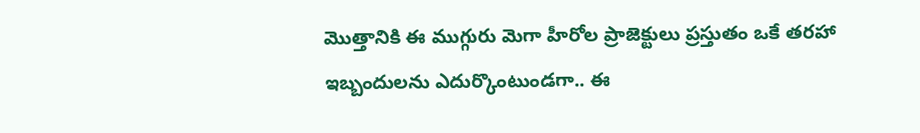మొత్తానికి ఈ ముగ్గురు మెగా హీరోల ప్రాజెక్టులు ప్రస్తుతం ఒకే తరహా ఇబ్బందులను ఎదుర్కొంటుండగా.. ఈ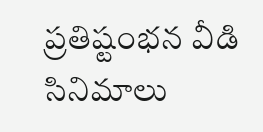ప్రతిష్టంభన వీడి సినిమాలు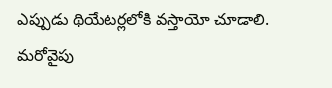ఎప్పుడు థియేటర్లలోకి వస్తాయో చూడాలి. మ‌రోవైపు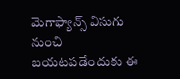మెగాఫ్యాన్స్ విసుగు నుంచి బ‌య‌ట‌ప‌డేందుకు ఈ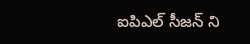ఐపిఎల్ సీజ‌న్ ని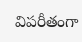విప‌రీతంగా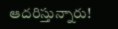ఆద‌రిస్తున్నారు!